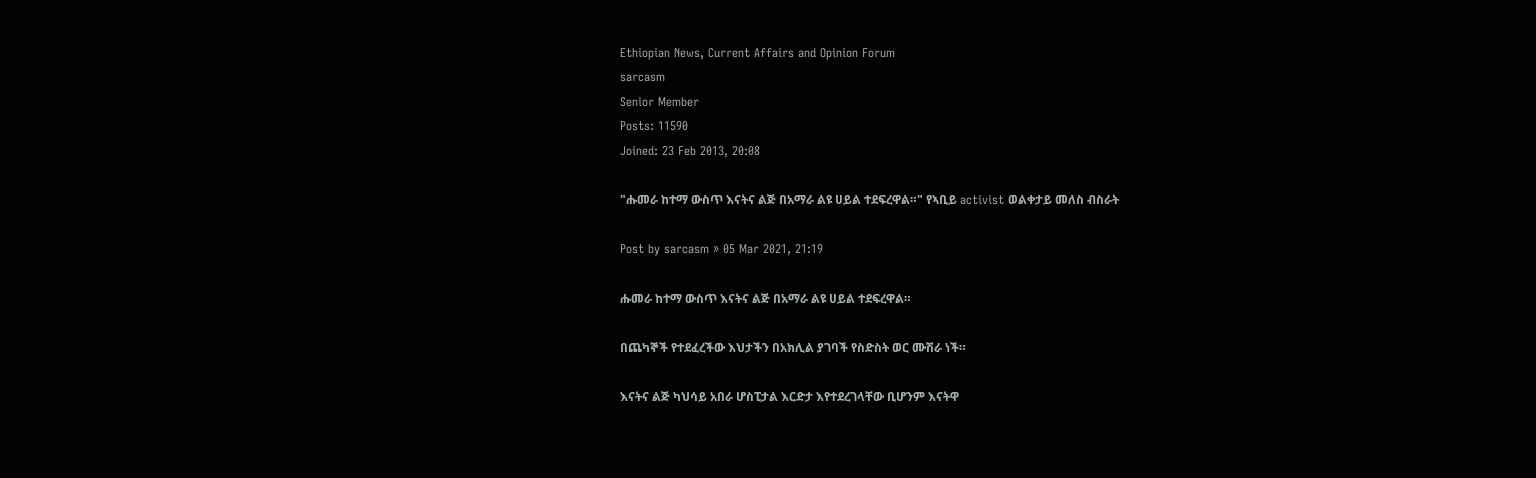Ethiopian News, Current Affairs and Opinion Forum
sarcasm
Senior Member
Posts: 11590
Joined: 23 Feb 2013, 20:08

"ሑመራ ከተማ ውስጥ እናትና ልጅ በአማራ ልዩ ሀይል ተደፍረዋል።" የኣቢይ activist ወልቀታይ መለስ ብስራት

Post by sarcasm » 05 Mar 2021, 21:19

ሑመራ ከተማ ውስጥ እናትና ልጅ በአማራ ልዩ ሀይል ተደፍረዋል።

በጨካኞች የተደፈረችው እህታችን በአክሊል ያገባች የስድስት ወር ሙሽራ ነች።

እናትና ልጅ ካህሳይ አበራ ሆስፒታል እርድታ እየተደረገላቸው ቢሆንም እናትዋ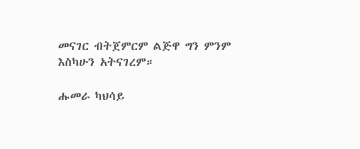መናገር ብትጀምርም ልጅዋ ግን ምንም እስካሁን አትናገረም።

ሑመራ ካህሳይ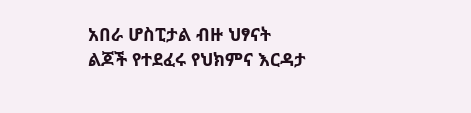አበራ ሆስፒታል ብዙ ህፃናት ልጆች የተደፈሩ የህክምና እርዳታ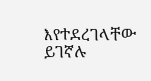እየተደረገላቸው ይገኛሉ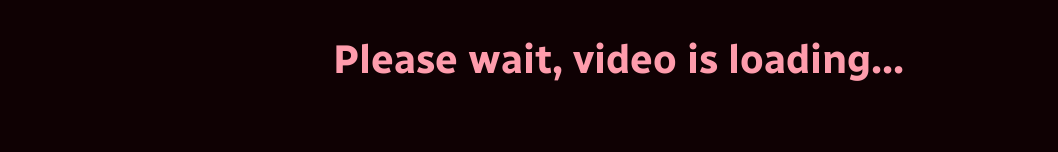Please wait, video is loading...